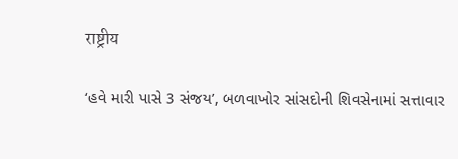राष्ट्रीय

‘હવે મારી પાસે 3 સંજય’, બળવાખોર સાંસદોની શિવસેનામાં સત્તાવાર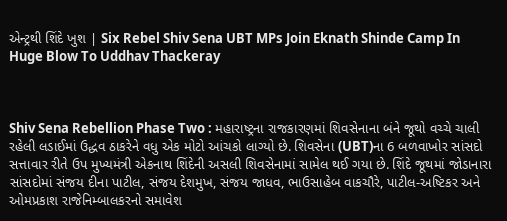એન્ટ્રથી શિંદે ખુશ | Six Rebel Shiv Sena UBT MPs Join Eknath Shinde Camp In Huge Blow To Uddhav Thackeray



Shiv Sena Rebellion Phase Two : મહારાષ્ટ્રના રાજકારણમાં શિવસેનાના બંને જૂથો વચ્ચે ચાલી રહેલી લડાઈમાં ઉદ્ધવ ઠાકરેને વધુ એક મોટો આંચકો લાગ્યો છે. શિવસેના (UBT)ના 6 બળવાખોર સાંસદો સત્તાવાર રીતે ઉપ મુખ્યમંત્રી એકનાથ શિંદેની અસલી શિવસેનામાં સામેલ થઈ ગયા છે. શિંદે જૂથમાં જોડાનારા સાંસદોમાં સંજય દીના પાટીલ, સંજય દેશમુખ, સંજય જાધવ, ભાઉસાહેબ વાકચૌરે, પાટીલ-અષ્ટિકર અને ઓમપ્રકાશ રાજેનિમ્બાલકરનો સમાવેશ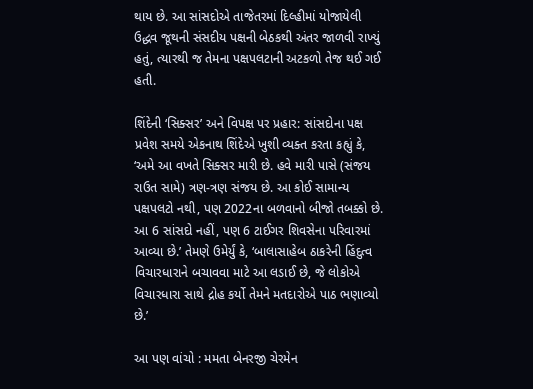થાય છે. આ સાંસદોએ તાજેતરમાં દિલ્હીમાં યોજાયેલી ઉદ્ધવ જૂથની સંસદીય પક્ષની બેઠકથી અંતર જાળવી રાખ્યું હતું, ત્યારથી જ તેમના પક્ષપલટાની અટકળો તેજ થઈ ગઈ હતી.

શિંદેની ‘સિક્સર’ અને વિપક્ષ પર પ્રહાર: સાંસદોના પક્ષ પ્રવેશ સમયે એકનાથ શિંદેએ ખુશી વ્યક્ત કરતા કહ્યું કે, ‘અમે આ વખતે સિક્સર મારી છે. હવે મારી પાસે (સંજય રાઉત સામે) ત્રણ-ત્રણ સંજય છે. આ કોઈ સામાન્ય પક્ષપલટો નથી, પણ 2022ના બળવાનો બીજો તબક્કો છે. આ 6 સાંસદો નહીં, પણ 6 ટાઈગર શિવસેના પરિવારમાં આવ્યા છે.’ તેમણે ઉમેર્યું કે, ‘બાલાસાહેબ ઠાકરેની હિંદુત્વ વિચારધારાને બચાવવા માટે આ લડાઈ છે, જે લોકોએ વિચારધારા સાથે દ્રોહ કર્યો તેમને મતદારોએ પાઠ ભણાવ્યો છે.’

આ પણ વાંચો : મમતા બેનરજી ચેરમેન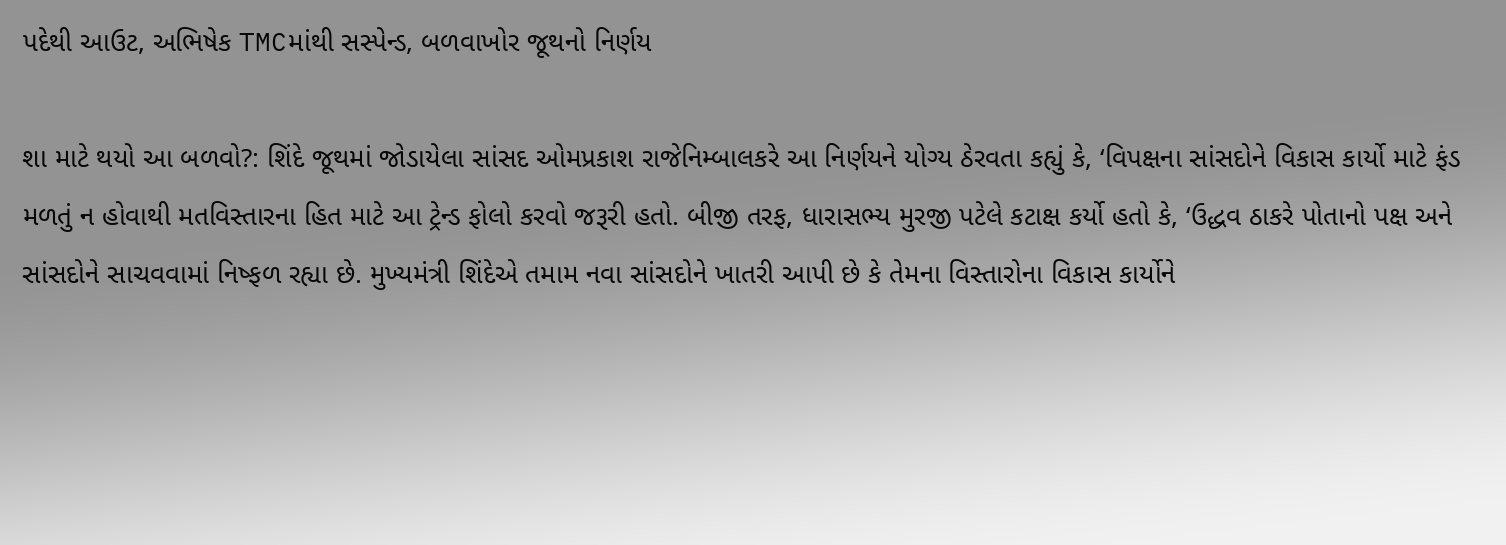પદેથી આઉટ, અભિષેક TMCમાંથી સસ્પેન્ડ, બળવાખોર જૂથનો નિર્ણય

શા માટે થયો આ બળવો?: શિંદે જૂથમાં જોડાયેલા સાંસદ ઓમપ્રકાશ રાજેનિમ્બાલકરે આ નિર્ણયને યોગ્ય ઠેરવતા કહ્યું કે, ‘વિપક્ષના સાંસદોને વિકાસ કાર્યો માટે ફંડ મળતું ન હોવાથી મતવિસ્તારના હિત માટે આ ટ્રેન્ડ ફોલો કરવો જરૂરી હતો. બીજી તરફ, ધારાસભ્ય મુરજી પટેલે કટાક્ષ કર્યો હતો કે, ‘ઉદ્ધવ ઠાકરે પોતાનો પક્ષ અને સાંસદોને સાચવવામાં નિષ્ફળ રહ્યા છે. મુખ્યમંત્રી શિંદેએ તમામ નવા સાંસદોને ખાતરી આપી છે કે તેમના વિસ્તારોના વિકાસ કાર્યોને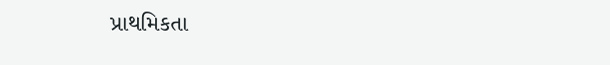પ્રાથમિકતા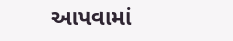આપવામાં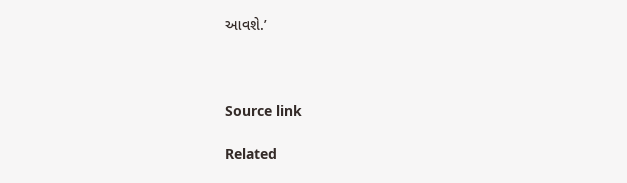આવશે.’



Source link

Related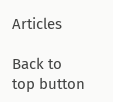Articles

Back to top button